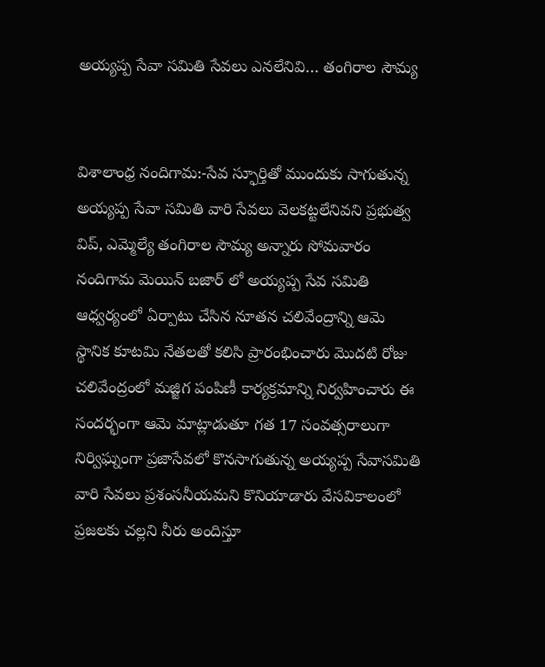అయ్యప్ప సేవా సమితి సేవలు ఎనలేనివి… తంగిరాల సౌమ్య


విశాలాంధ్ర నందిగామ:-సేవ స్ఫూర్తితో ముందుకు సాగుతున్న అయ్యప్ప సేవా సమితి వారి సేవలు వెలకట్టలేనివని ప్రభుత్వ విప్, ఎమ్మెల్యే తంగిరాల సౌమ్య అన్నారు సోమవారం నందిగామ మెయిన్ బజార్ లో అయ్యప్ప సేవ సమితి ఆధ్వర్యంలో ఏర్పాటు చేసిన నూతన చలివేంద్రాన్ని ఆమె స్థానిక కూటమి నేతలతో కలిసి ప్రారంభించారు మొదటి రోజు చలివేంద్రంలో మజ్జిగ పంపిణీ కార్యక్రమాన్ని నిర్వహించారు ఈ సందర్భంగా ఆమె మాట్లాడుతూ గత 17 సంవత్సరాలుగా నిర్విఘ్నంగా ప్రజాసేవలో కొనసాగుతున్న అయ్యప్ప సేవాసమితి వారి సేవలు ప్రశంసనీయమని కొనియాడారు వేసవికాలంలో ప్రజలకు చల్లని నీరు అందిస్తూ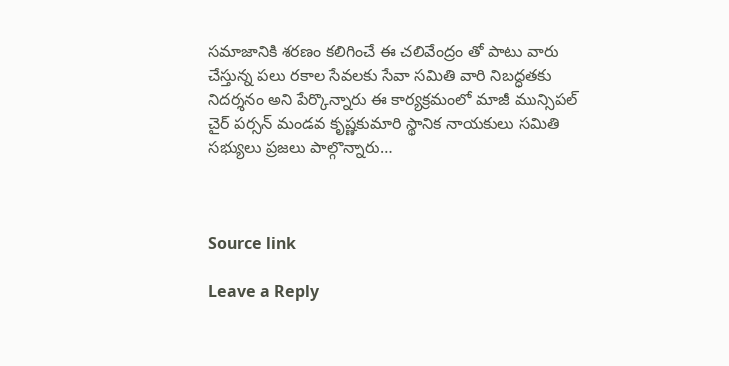సమాజానికి శరణం కలిగించే ఈ చలివేంద్రం తో పాటు వారు చేస్తున్న పలు రకాల సేవలకు సేవా సమితి వారి నిబద్ధతకు నిదర్శనం అని పేర్కొన్నారు ఈ కార్యక్రమంలో మాజీ మున్సిపల్ చైర్ పర్సన్ మండవ కృష్ణకుమారి స్థానిక నాయకులు సమితి సభ్యులు ప్రజలు పాల్గొన్నారు…



Source link

Leave a Reply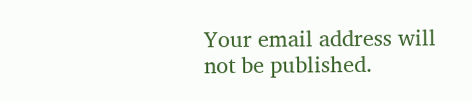Your email address will not be published.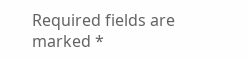Required fields are marked *